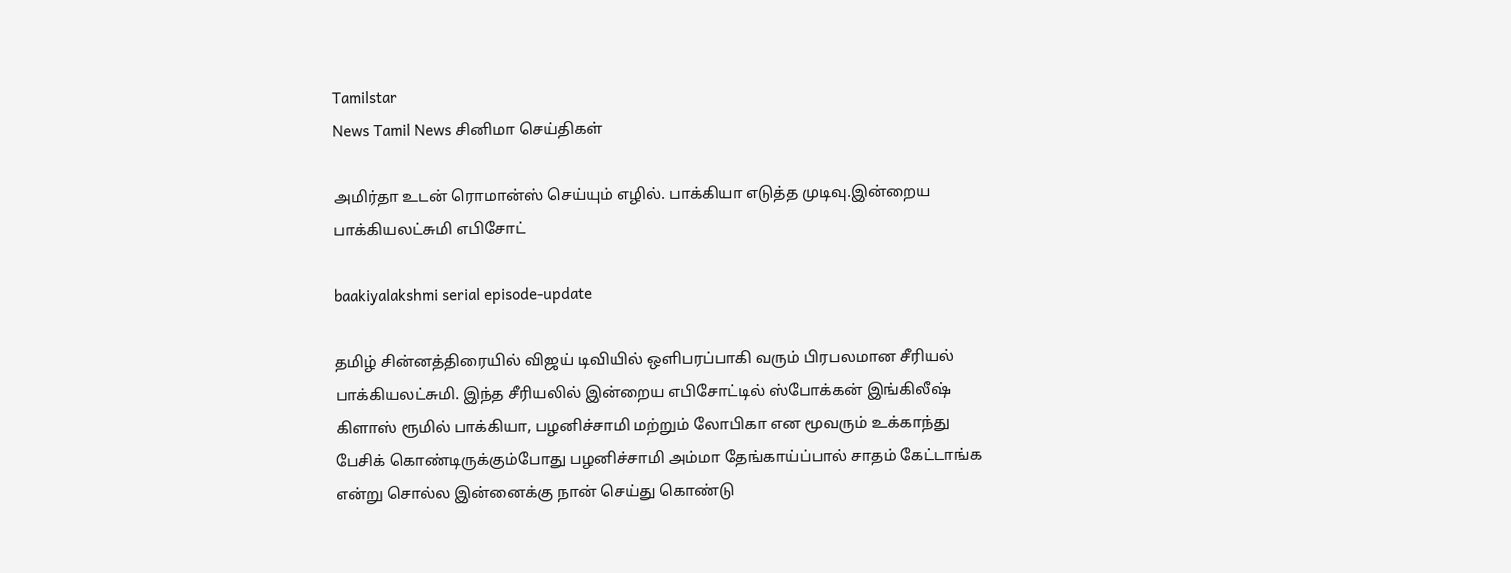Tamilstar
News Tamil News சினிமா செய்திகள்

அமிர்தா உடன் ரொமான்ஸ் செய்யும் எழில். பாக்கியா எடுத்த முடிவு.இன்றைய பாக்கியலட்சுமி எபிசோட்

baakiyalakshmi serial episode-update

தமிழ் சின்னத்திரையில் விஜய் டிவியில் ஒளிபரப்பாகி வரும் பிரபலமான சீரியல் பாக்கியலட்சுமி. இந்த சீரியலில் இன்றைய எபிசோட்டில் ஸ்போக்கன் இங்கிலீஷ் கிளாஸ் ரூமில் பாக்கியா, பழனிச்சாமி மற்றும் லோபிகா என மூவரும் உக்காந்து பேசிக் கொண்டிருக்கும்போது பழனிச்சாமி அம்மா தேங்காய்ப்பால் சாதம் கேட்டாங்க என்று சொல்ல இன்னைக்கு நான் செய்து கொண்டு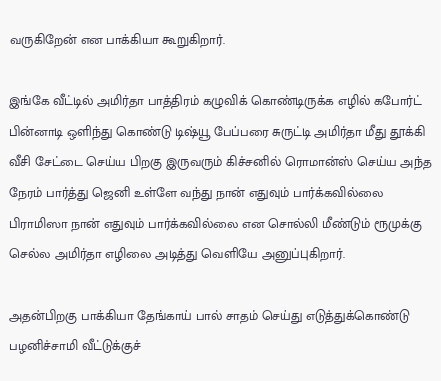வருகிறேன் என பாக்கியா கூறுகிறார்.

இங்கே வீட்டில் அமிர்தா பாத்திரம் கழுவிக் கொண்டிருக்க எழில் கபோர்ட் பின்னாடி ஒளிந்து கொண்டு டிஷ்யூ பேப்பரை சுருட்டி அமிர்தா மீது தூக்கி வீசி சேட்டை செய்ய பிறகு இருவரும் கிச்சனில் ரொமான்ஸ் செய்ய அந்த நேரம் பார்த்து ஜெனி உள்ளே வந்து நான் எதுவும் பார்க்கவில்லை பிராமிஸா நான் எதுவும் பார்க்கவில்லை என சொல்லி மீண்டும் ரூமுக்கு செல்ல அமிர்தா எழிலை அடித்து வெளியே அனுப்புகிறார்.

அதன்பிறகு பாக்கியா தேங்காய் பால் சாதம் செய்து எடுத்துக்கொண்டு பழனிச்சாமி வீட்டுக்குச்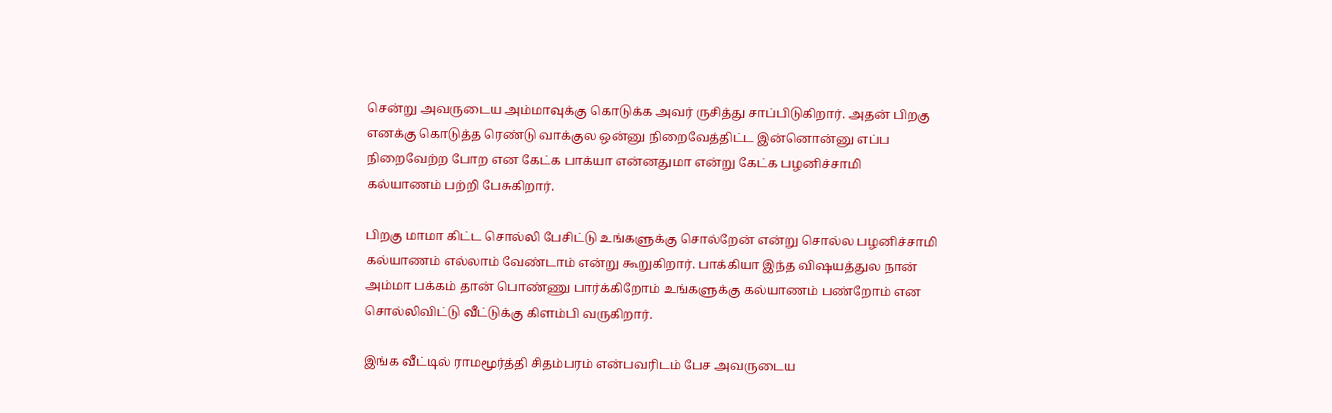சென்று அவருடைய அம்மாவுக்கு கொடுக்க அவர் ருசித்து சாப்பிடுகிறார். அதன் பிறகு எனக்கு கொடுத்த ரெண்டு வாக்குல ஒன்னு நிறைவேத்திட்ட இன்னொன்னு எப்ப நிறைவேற்ற போற என கேட்க பாக்யா என்னதுமா என்று கேட்க பழனிச்சாமி கல்யாணம் பற்றி பேசுகிறார்.

பிறகு மாமா கிட்ட சொல்லி பேசிட்டு உங்களுக்கு சொல்றேன் என்று சொல்ல பழனிச்சாமி கல்யாணம் எல்லாம் வேண்டாம் என்று கூறுகிறார். பாக்கியா இந்த விஷயத்துல நான் அம்மா பக்கம் தான் பொண்ணு பார்க்கிறோம் உங்களுக்கு கல்யாணம் பண்றோம் என சொல்லிவிட்டு வீட்டுக்கு கிளம்பி வருகிறார்.

இங்க வீட்டில் ராமமூர்த்தி சிதம்பரம் என்பவரிடம் பேச அவருடைய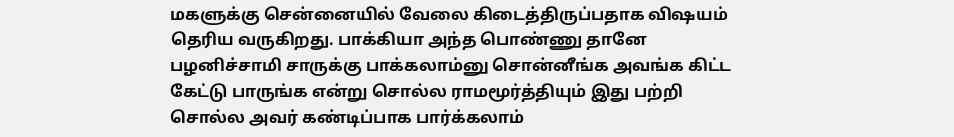மகளுக்கு சென்னையில் வேலை கிடைத்திருப்பதாக விஷயம் தெரிய வருகிறது. பாக்கியா அந்த பொண்ணு தானே பழனிச்சாமி சாருக்கு பாக்கலாம்னு சொன்னீங்க அவங்க கிட்ட கேட்டு பாருங்க என்று சொல்ல ராமமூர்த்தியும் இது பற்றி சொல்ல அவர் கண்டிப்பாக பார்க்கலாம்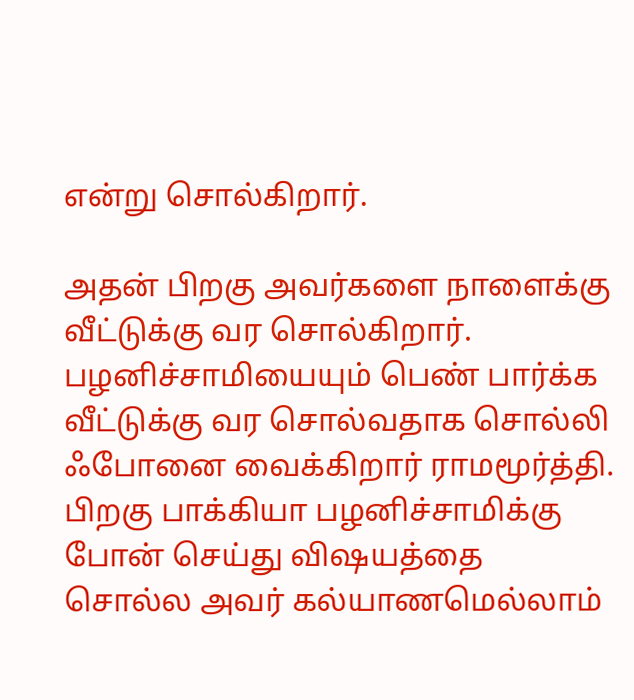என்று சொல்கிறார்.

அதன் பிறகு அவர்களை நாளைக்கு வீட்டுக்கு வர சொல்கிறார். பழனிச்சாமியையும் பெண் பார்க்க வீட்டுக்கு வர சொல்வதாக சொல்லி ஃபோனை வைக்கிறார் ராமமூர்த்தி. பிறகு பாக்கியா பழனிச்சாமிக்கு போன் செய்து விஷயத்தை சொல்ல அவர் கல்யாணமெல்லாம்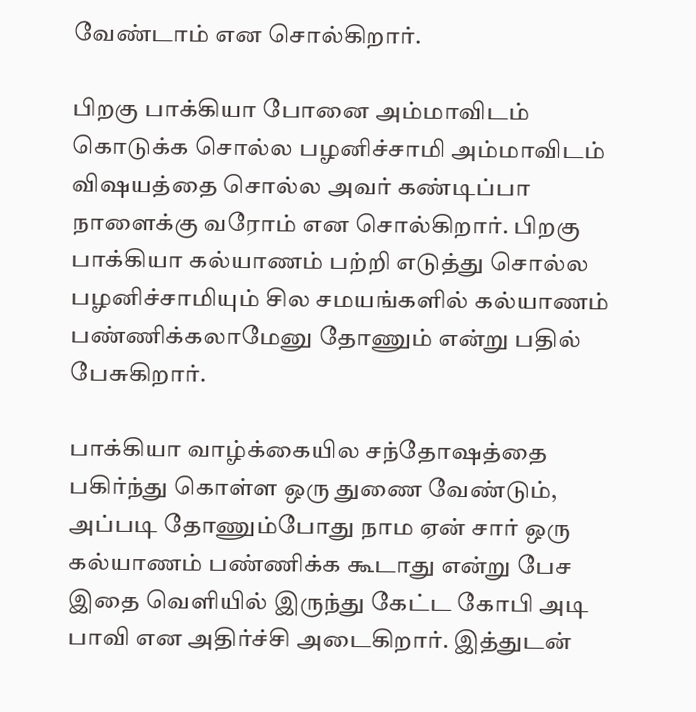வேண்டாம் என சொல்கிறார்.

பிறகு பாக்கியா போனை அம்மாவிடம் கொடுக்க சொல்ல பழனிச்சாமி அம்மாவிடம் விஷயத்தை சொல்ல அவர் கண்டிப்பா நாளைக்கு வரோம் என சொல்கிறார். பிறகு பாக்கியா கல்யாணம் பற்றி எடுத்து சொல்ல பழனிச்சாமியும் சில சமயங்களில் கல்யாணம் பண்ணிக்கலாமேனு தோணும் என்று பதில் பேசுகிறார்.

பாக்கியா வாழ்க்கையில சந்தோஷத்தை பகிர்ந்து கொள்ள ஒரு துணை வேண்டும், அப்படி தோணும்போது நாம ஏன் சார் ஒரு கல்யாணம் பண்ணிக்க கூடாது என்று பேச இதை வெளியில் இருந்து கேட்ட கோபி அடி பாவி என அதிர்ச்சி அடைகிறார். இத்துடன்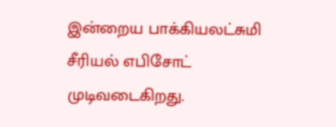இன்றைய பாக்கியலட்சுமி சீரியல் எபிசோட் முடிவடைகிறது.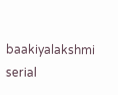baakiyalakshmi serial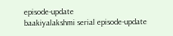episode-update
baakiyalakshmi serial episode-update